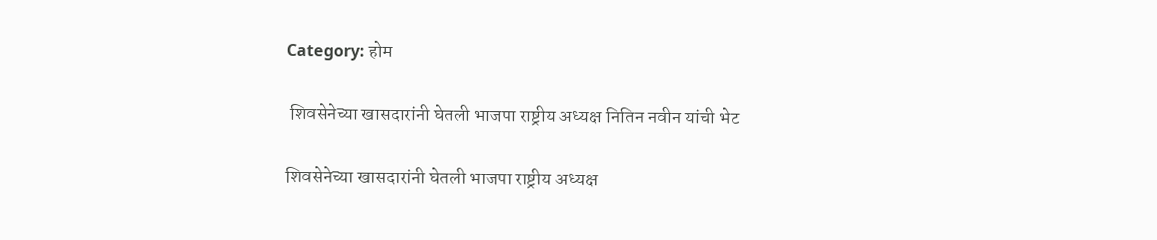Category: होम

 शिवसेनेच्या खासदारांनी घेतली भाजपा राष्ट्रीय अध्यक्ष नितिन नवीन यांची भेट

शिवसेनेच्या खासदारांनी घेतली भाजपा राष्ट्रीय अध्यक्ष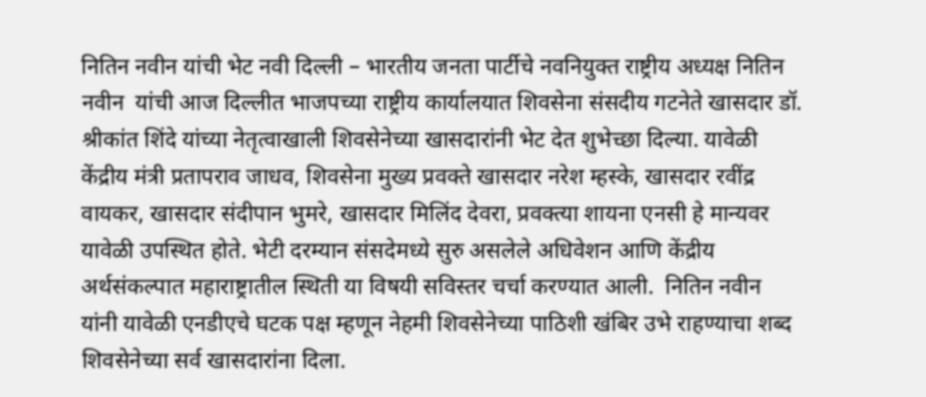नितिन नवीन यांची भेट नवी दिल्ली – भारतीय जनता पार्टीचे नवनियुक्त राष्ट्रीय अध्यक्ष नितिन नवीन  यांची आज दिल्लीत भाजपच्या राष्ट्रीय कार्यालयात शिवसेना संसदीय गटनेते खासदार डॉ. श्रीकांत शिंदे यांच्या नेतृत्वाखाली शिवसेनेच्या खासदारांनी भेट देत शुभेच्छा दिल्या. यावेळी केंद्रीय मंत्री प्रतापराव जाधव, शिवसेना मुख्य प्रवक्ते खासदार नरेश म्हस्के, खासदार रवींद्र वायकर, खासदार संदीपान भुमरे, खासदार मिलिंद देवरा, प्रवक्त्या शायना एनसी हे मान्यवर यावेळी उपस्थित होते. भेटी दरम्यान संसदेमध्ये सुरु असलेले अधिवेशन आणि केंद्रीय अर्थसंकल्पात महाराष्ट्रातील स्थिती या विषयी सविस्तर चर्चा करण्यात आली.  नितिन नवीन  यांनी यावेळी एनडीएचे घटक पक्ष म्हणून नेहमी शिवसेनेच्या पाठिशी खंबिर उभे राहण्याचा शब्द शिवसेनेच्या सर्व खासदारांना दिला.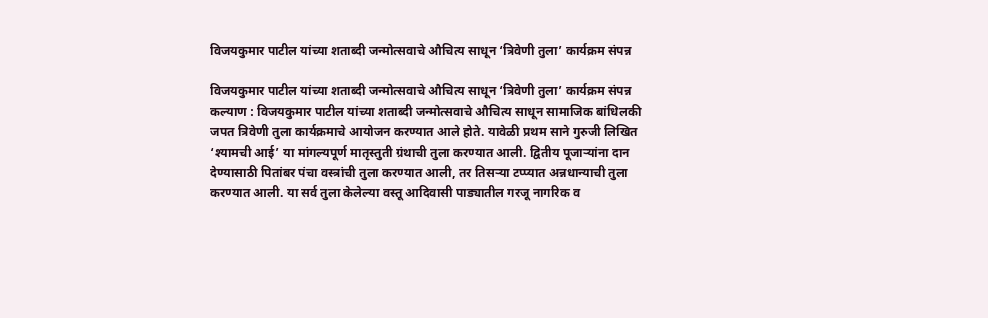विजयकुमार पाटील यांच्या शताब्दी जन्मोत्सवाचे औचित्य साधून ‘त्रिवेणी तुला’ कार्यक्रम संपन्न

विजयकुमार पाटील यांच्या शताब्दी जन्मोत्सवाचे औचित्य साधून ‘त्रिवेणी तुला’ कार्यक्रम संपन्न कल्याण : विजयकुमार पाटील यांच्या शताब्दी जन्मोत्सवाचे औचित्य साधून सामाजिक बांधिलकी जपत त्रिवेणी तुला कार्यक्रमाचे आयोजन करण्यात आले होते. यावेळी प्रथम साने गुरुजी लिखित ‘श्यामची आई’ या मांगल्यपूर्ण मातृस्तुती ग्रंथाची तुला करण्यात आली. द्वितीय पूजाऱ्यांना दान देण्यासाठी पितांबर पंचा वस्त्रांची तुला करण्यात आली, तर तिसऱ्या टप्प्यात अन्नधान्याची तुला करण्यात आली. या सर्व तुला केलेल्या वस्तू आदिवासी पाड्यातील गरजू नागरिक व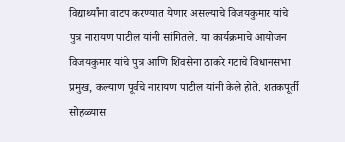विद्यार्थ्यांना वाटप करण्यात येणार असल्याचे विजयकुमार यांचे पुत्र नारायण पाटील यांनी सांगितले. या कार्यक्रमाचे आयोजन विजयकुमार यांचे पुत्र आणि शिवसेना ठाकरे गटाचे विधानसभा प्रमुख, कल्याण पूर्वचे नारायण पाटील यांनी केले होते. शतकपूर्ती सोहळ्यास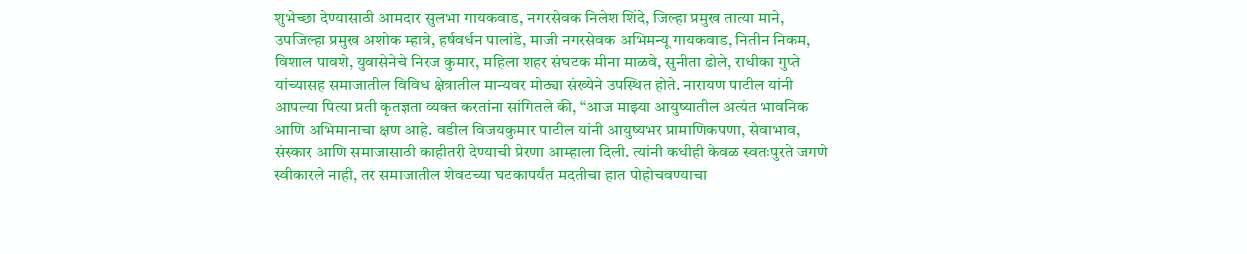शुभेच्छा देण्यासाठी आमदार सुलभा गायकवाड, नगरसेवक निलेश शिंदे, जिल्हा प्रमुख तात्या माने, उपजिल्हा प्रमुख अशोक म्हात्रे, हर्षवर्धन पालांडे, माजी नगरसेवक अभिमन्यू गायकवाड, नितीन निकम, विशाल पावशे, युवासेनेचे निरज कुमार, महिला शहर संघटक मीना माळवे, सुनीता ढोले, राधीका गुप्ते यांच्यासह समाजातील विविध क्षेत्रातील मान्यवर मोठ्या संख्येने उपस्थित होते. नारायण पाटील यांनी आपल्या पित्या प्रती कृतज्ञता व्यक्त करतांना सांगितले की, “आज माझ्या आयुष्यातील अत्यंत भावनिक आणि अभिमानाचा क्षण आहे. वडील विजयकुमार पाटील यांनी आयुष्यभर प्रामाणिकपणा, सेवाभाव, संस्कार आणि समाजासाठी काहीतरी देण्याची प्रेरणा आम्हाला दिली. त्यांनी कधीही केवळ स्वतःपुरते जगणे स्वीकारले नाही, तर समाजातील शेवटच्या घटकापर्यंत मदतीचा हात पोहोचवण्याचा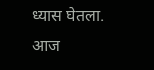ध्यास घेतला. आज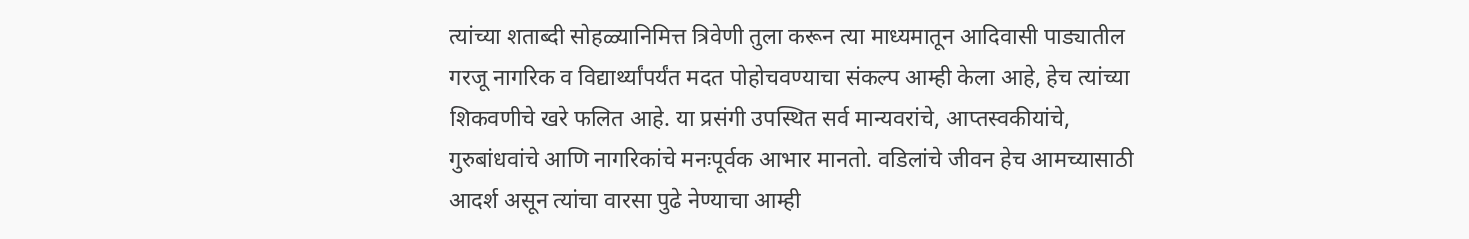त्यांच्या शताब्दी सोहळ्यानिमित्त त्रिवेणी तुला करून त्या माध्यमातून आदिवासी पाड्यातील गरजू नागरिक व विद्यार्थ्यांपर्यंत मदत पोहोचवण्याचा संकल्प आम्ही केला आहे, हेच त्यांच्या शिकवणीचे खरे फलित आहे. या प्रसंगी उपस्थित सर्व मान्यवरांचे, आप्तस्वकीयांचे, गुरुबांधवांचे आणि नागरिकांचे मनःपूर्वक आभार मानतो. वडिलांचे जीवन हेच आमच्यासाठी आदर्श असून त्यांचा वारसा पुढे नेण्याचा आम्ही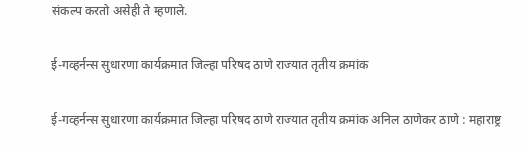संकल्प करतो असेही ते म्हणाले.

ई-गव्हर्नन्स सुधारणा कार्यक्रमात जिल्हा परिषद ठाणे राज्यात तृतीय क्रमांक

ई-गव्हर्नन्स सुधारणा कार्यक्रमात जिल्हा परिषद ठाणे राज्यात तृतीय क्रमांक अनिल ठाणेकर ठाणे : महाराष्ट्र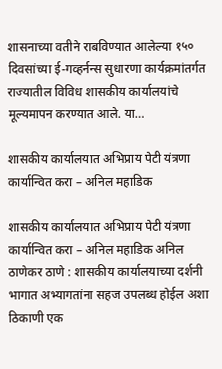शासनाच्या वतीने राबविण्यात आलेल्या १५० दिवसांच्या ई-गव्हर्नन्स सुधारणा कार्यक्रमांतर्गत राज्यातील विविध शासकीय कार्यालयांचे मूल्यमापन करण्यात आले. या…

शासकीय कार्यालयात अभिप्राय पेटी यंत्रणा कार्यान्वित करा – अनिल महाडिक

शासकीय कार्यालयात अभिप्राय पेटी यंत्रणा कार्यान्वित करा – अनिल महाडिक अनिल ठाणेकर ठाणे : शासकीय कार्यालयाच्या दर्शनी भागात अभ्यागतांना सहज उपलब्ध होईल अशा ठिकाणी एक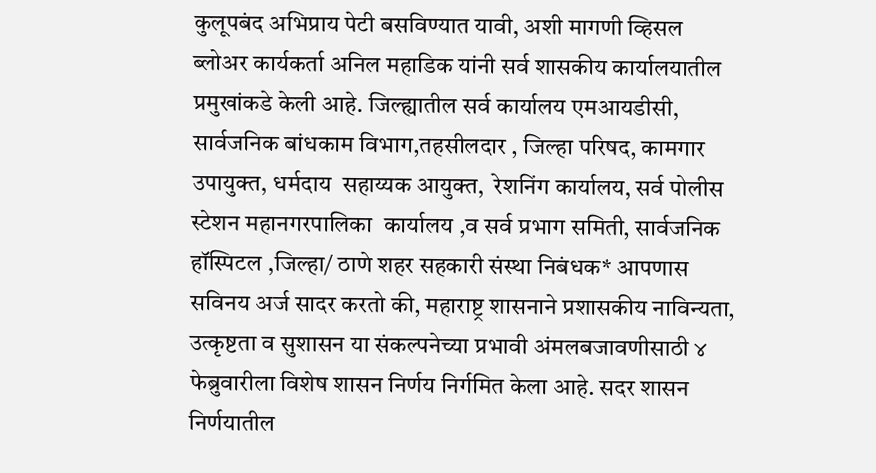कुलूपबंद अभिप्राय पेटी बसविण्यात यावी, अशी मागणी व्हिसल ब्लोअर कार्यकर्ता अनिल महाडिक यांनी सर्व शासकीय कार्यालयातील प्रमुखांकडे केली आहे. जिल्ह्यातील सर्व कार्यालय एमआयडीसी, सार्वजनिक बांधकाम विभाग,तहसीलदार , जिल्हा परिषद, कामगार उपायुक्त, धर्मदाय  सहाय्यक आयुक्त,  रेशनिंग कार्यालय, सर्व पोलीस स्टेशन महानगरपालिका  कार्यालय ,व सर्व प्रभाग समिती, सार्वजनिक हॉस्पिटल ,जिल्हा/ ठाणे शहर सहकारी संस्था निबंधक* आपणास सविनय अर्ज सादर करतो की, महाराष्ट्र शासनाने प्रशासकीय नाविन्यता, उत्कृष्टता व सुशासन या संकल्पनेच्या प्रभावी अंमलबजावणीसाठी ४ फेब्रुवारीला विशेष शासन निर्णय निर्गमित केला आहे. सदर शासन निर्णयातील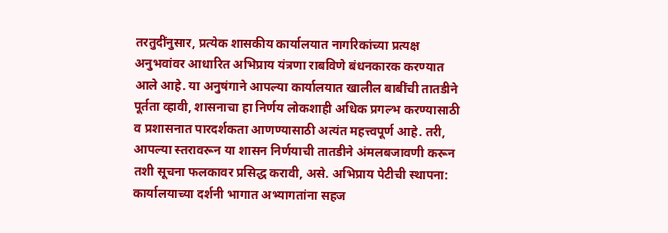तरतुदींनुसार, प्रत्येक शासकीय कार्यालयात नागरिकांच्या प्रत्यक्ष अनुभवांवर आधारित अभिप्राय यंत्रणा राबविणे बंधनकारक करण्यात आले आहे. या अनुषंगाने आपल्या कार्यालयात खालील बाबींची तातडीने पूर्तता व्हावी, शासनाचा हा निर्णय लोकशाही अधिक प्रगल्भ करण्यासाठी व प्रशासनात पारदर्शकता आणण्यासाठी अत्यंत महत्त्वपूर्ण आहे. तरी, आपल्या स्तरावरून या शासन निर्णयाची तातडीने अंमलबजावणी करून तशी सूचना फलकावर प्रसिद्ध करावी, असे. अभिप्राय पेटीची स्थापना: कार्यालयाच्या दर्शनी भागात अभ्यागतांना सहज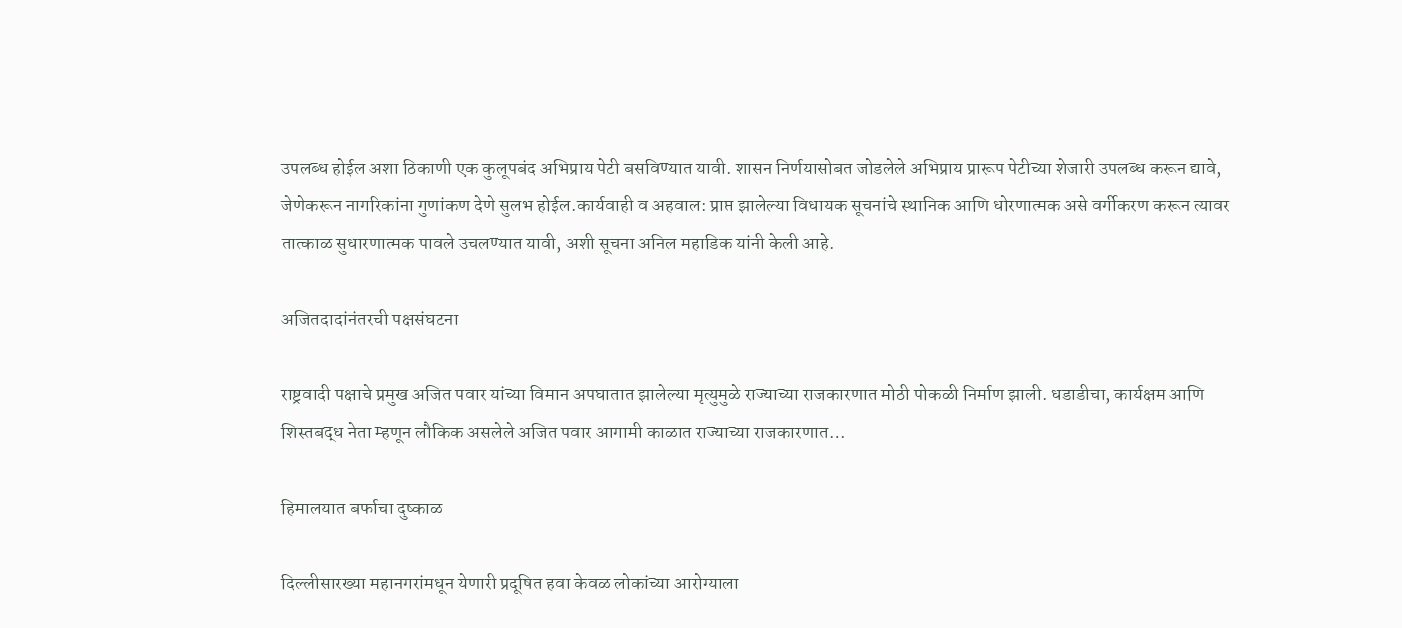उपलब्ध होईल अशा ठिकाणी एक कुलूपबंद अभिप्राय पेटी बसविण्यात यावी. शासन निर्णयासोबत जोडलेले अभिप्राय प्रारूप पेटीच्या शेजारी उपलब्ध करून द्यावे, जेणेकरून नागरिकांना गुणांकण देणे सुलभ होईल.कार्यवाही व अहवाल: प्राप्त झालेल्या विधायक सूचनांचे स्थानिक आणि धोरणात्मक असे वर्गीकरण करून त्यावर तात्काळ सुधारणात्मक पावले उचलण्यात यावी, अशी सूचना अनिल महाडिक यांनी केली आहे.

अजितदादांनंतरची पक्षसंघटना

राष्ट्रवादी पक्षाचे प्रमुख अजित पवार यांच्या विमान अपघातात झालेल्या मृत्युमुळे राज्याच्या राजकारणात मोठी पोकळी निर्माण झाली. धडाडीचा, कार्यक्षम आणि शिस्तबद्ध नेता म्हणून लौकिक असलेले अजित पवार आगामी काळात राज्याच्या राजकारणात…

हिमालयात बर्फाचा दुष्काळ

दिल्लीसारख्या महानगरांमधून येणारी प्रदूषित हवा केवळ लोकांच्या आरोग्याला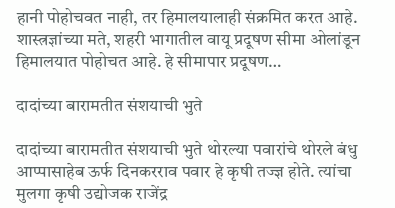हानी पोहोचवत नाही, तर हिमालयालाही संक्रमित करत आहे. शास्त्रज्ञांच्या मते, शहरी भागातील वायू प्रदूषण सीमा ओलांडून हिमालयात पोहोचत आहे. हे सीमापार प्रदूषण…

दादांच्या बारामतीत संशयाची भुते

दादांच्या बारामतीत संशयाची भुते थोरल्या पवारांचे थोरले बंधु आप्पासाहेब ऊर्फ दिनकरराव पवार हे कृषी तज्ज्ञ होते. त्यांचा मुलगा कृषी उद्योजक राजेंद्र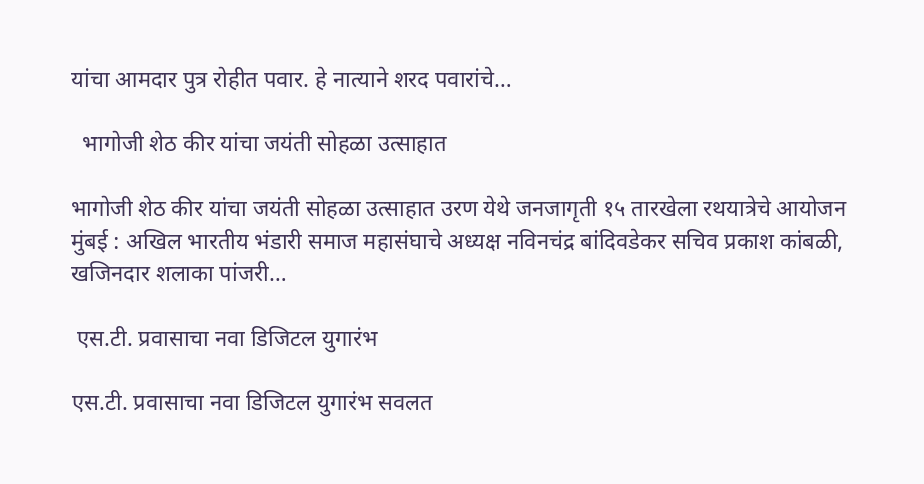यांचा आमदार पुत्र रोहीत पवार. हे नात्याने शरद पवारांचे…

  भागोजी शेठ कीर यांचा जयंती सोहळा उत्साहात

भागोजी शेठ कीर यांचा जयंती सोहळा उत्साहात उरण येथे जनजागृती १५ तारखेला रथयात्रेचे आयोजन मुंबई : अखिल भारतीय भंडारी समाज महासंघाचे अध्यक्ष नविनचंद्र बांदिवडेकर सचिव प्रकाश कांबळी, खजिनदार शलाका पांजरी…

 एस.टी. प्रवासाचा नवा डिजिटल युगारंभ

एस.टी. प्रवासाचा नवा डिजिटल युगारंभ सवलत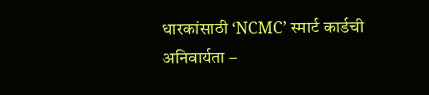धारकांसाठी ‘NCMC’ स्मार्ट कार्डची अनिवार्यता –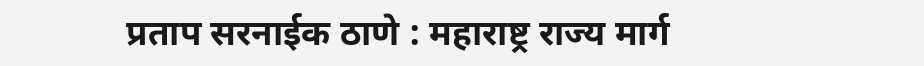प्रताप सरनाईक ठाणे : महाराष्ट्र राज्य मार्ग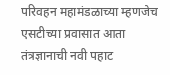परिवहन महामंडळाच्या म्हणजेच एसटीच्या प्रवासात आता तंत्रज्ञानाची नवी पहाट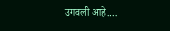उगवली आहे.…